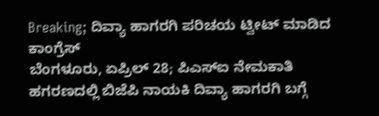Breaking; ದಿವ್ಯಾ ಹಾಗರಗಿ ಪರಿಚಯ ಟ್ವೀಟ್ ಮಾಡಿದ ಕಾಂಗ್ರೆಸ್
ಬೆಂಗಳೂರು, ಏಪ್ರಿಲ್ 28; ಪಿಎಸ್ಐ ನೇಮಕಾತಿ ಹಗರಣದಲ್ಲಿ ಬಿಜೆಪಿ ನಾಯಕಿ ದಿವ್ಯಾ ಹಾಗರಗಿ ಬಗ್ಗೆ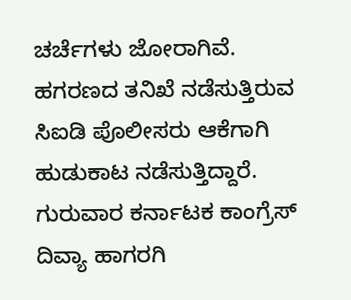ಚರ್ಚೆಗಳು ಜೋರಾಗಿವೆ. ಹಗರಣದ ತನಿಖೆ ನಡೆಸುತ್ತಿರುವ ಸಿಐಡಿ ಪೊಲೀಸರು ಆಕೆಗಾಗಿ ಹುಡುಕಾಟ ನಡೆಸುತ್ತಿದ್ದಾರೆ.
ಗುರುವಾರ ಕರ್ನಾಟಕ ಕಾಂಗ್ರೆಸ್ ದಿವ್ಯಾ ಹಾಗರಗಿ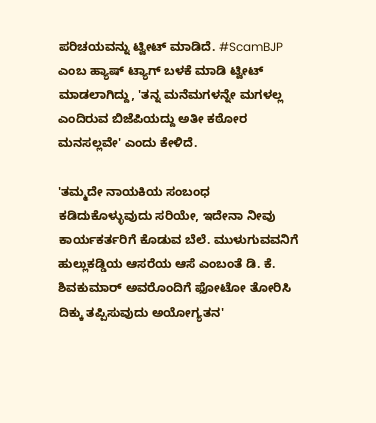ಪರಿಚಯವನ್ನು ಟ್ವೀಟ್ ಮಾಡಿದೆ. #ScamBJP ಎಂಬ ಹ್ಯಾಷ್ ಟ್ಯಾಗ್ ಬಳಕೆ ಮಾಡಿ ಟ್ವೀಟ್ ಮಾಡಲಾಗಿದ್ದು, 'ತನ್ನ ಮನೆಮಗಳನ್ನೇ ಮಗಳಲ್ಲ ಎಂದಿರುವ ಬಿಜೆಪಿಯದ್ದು ಅತೀ ಕಠೋರ ಮನಸಲ್ಲವೇ' ಎಂದು ಕೇಳಿದೆ.

'ತಮ್ಮದೇ ನಾಯಕಿಯ ಸಂಬಂಧ ಕಡಿದುಕೊಳ್ಳುವುದು ಸರಿಯೇ, ಇದೇನಾ ನೀವು ಕಾರ್ಯಕರ್ತರಿಗೆ ಕೊಡುವ ಬೆಲೆ. ಮುಳುಗುವವನಿಗೆ ಹುಲ್ಲುಕಡ್ಡಿಯ ಆಸರೆಯ ಆಸೆ ಎಂಬಂತೆ ಡಿ. ಕೆ. ಶಿವಕುಮಾರ್ ಅವರೊಂದಿಗೆ ಫೋಟೋ ತೋರಿಸಿ ದಿಕ್ಕು ತಪ್ಪಿಸುವುದು ಅಯೋಗ್ಯತನ'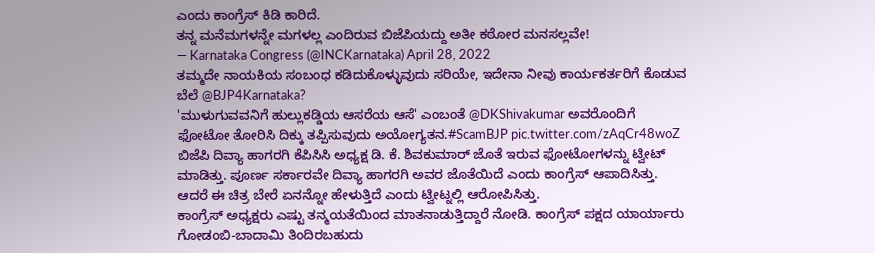ಎಂದು ಕಾಂಗ್ರೆಸ್ ಕಿಡಿ ಕಾರಿದೆ.
ತನ್ನ ಮನೆಮಗಳನ್ನೇ ಮಗಳಲ್ಲ ಎಂದಿರುವ ಬಿಜೆಪಿಯದ್ದು ಅತೀ ಕಠೋರ ಮನಸಲ್ಲವೇ!
— Karnataka Congress (@INCKarnataka) April 28, 2022
ತಮ್ಮದೇ ನಾಯಕಿಯ ಸಂಬಂಧ ಕಡಿದುಕೊಳ್ಳುವುದು ಸರಿಯೇ, ಇದೇನಾ ನೀವು ಕಾರ್ಯಕರ್ತರಿಗೆ ಕೊಡುವ ಬೆಲೆ @BJP4Karnataka?
'ಮುಳುಗುವವನಿಗೆ ಹುಲ್ಲುಕಡ್ಡಿಯ ಆಸರೆಯ ಆಸೆ' ಎಂಬಂತೆ @DKShivakumar ಅವರೊಂದಿಗೆ ಫೋಟೋ ತೋರಿಸಿ ದಿಕ್ಕು ತಪ್ಪಿಸುವುದು ಅಯೋಗ್ಯತನ.#ScamBJP pic.twitter.com/zAqCr48woZ
ಬಿಜೆಪಿ ದಿವ್ಯಾ ಹಾಗರಗಿ ಕೆಪಿಸಿಸಿ ಅಧ್ಯಕ್ಷ ಡಿ. ಕೆ. ಶಿವಕುಮಾರ್ ಜೊತೆ ಇರುವ ಫೋಟೋಗಳನ್ನು ಟ್ವೀಟ್ ಮಾಡಿತ್ತು. ಪೂರ್ಣ ಸರ್ಕಾರವೇ ದಿವ್ಯಾ ಹಾಗರಗಿ ಅವರ ಜೊತೆಯಿದೆ ಎಂದು ಕಾಂಗ್ರೆಸ್ ಆಪಾದಿಸಿತ್ತು. ಆದರೆ ಈ ಚಿತ್ರ ಬೇರೆ ಏನನ್ನೋ ಹೇಳುತ್ತಿದೆ ಎಂದು ಟ್ವೀಟ್ನಲ್ಲಿ ಆರೋಪಿಸಿತ್ತು.
ಕಾಂಗ್ರೆಸ್ ಅಧ್ಯಕ್ಷರು ಎಷ್ಟು ತನ್ಮಯತೆಯಿಂದ ಮಾತನಾಡುತ್ತಿದ್ದಾರೆ ನೋಡಿ. ಕಾಂಗ್ರೆಸ್ ಪಕ್ಷದ ಯಾರ್ಯಾರು ಗೋಡಂಬಿ-ಬಾದಾಮಿ ತಿಂದಿರಬಹುದು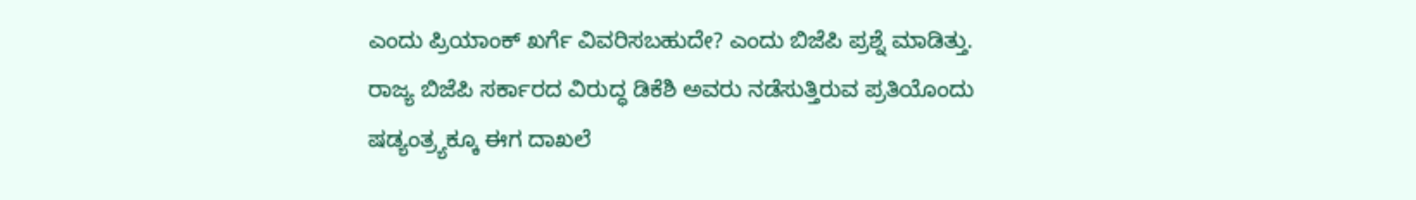ಎಂದು ಪ್ರಿಯಾಂಕ್ ಖರ್ಗೆ ವಿವರಿಸಬಹುದೇ? ಎಂದು ಬಿಜೆಪಿ ಪ್ರಶ್ನೆ ಮಾಡಿತ್ತು.
ರಾಜ್ಯ ಬಿಜೆಪಿ ಸರ್ಕಾರದ ವಿರುದ್ಧ ಡಿಕೆಶಿ ಅವರು ನಡೆಸುತ್ತಿರುವ ಪ್ರತಿಯೊಂದು ಷಡ್ಯಂತ್ರ್ಯಕ್ಕೂ ಈಗ ದಾಖಲೆ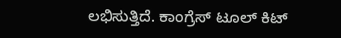ಲಭಿಸುತ್ತಿದೆ. ಕಾಂಗ್ರೆಸ್ ಟೂಲ್ ಕಿಟ್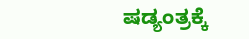ಷಡ್ಯಂತ್ರಕ್ಕೆ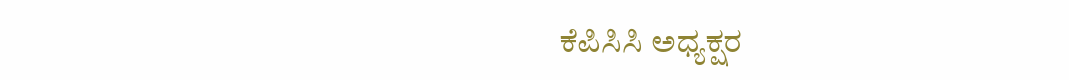ಕೆಪಿಸಿಸಿ ಅಧ್ಯಕ್ಷರ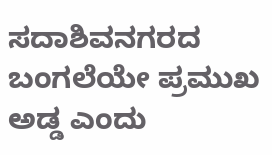ಸದಾಶಿವನಗರದ ಬಂಗಲೆಯೇ ಪ್ರಮುಖ ಅಡ್ಡ ಎಂದು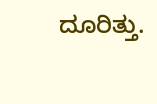ದೂರಿತ್ತು.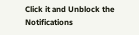Click it and Unblock the Notifications